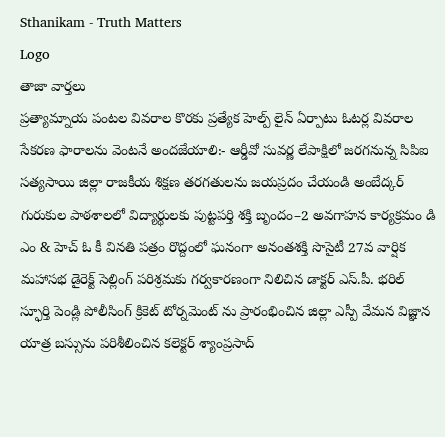Sthanikam - Truth Matters
Logo
తాజా వార్తలు
ప్రత్యామ్నాయ పంటల వివరాల కొరకు ప్రత్యేక హెల్ప్ లైన్ ఏర్పాటు ఓటర్ల వివరాల సేకరణ ఫారాలను వెంటనే అందజేయాలి:- ఆర్డీవో సువర్ణ లేపాక్షిలో జరగనున్న సిపిఐ సత్యసాయి జిల్లా రాజకీయ శిక్షణ తరగతులను జయప్రదం చేయండి అంబేద్కర్ గురుకుల పాఠశాలలో విద్యార్థులకు పుట్టపర్తి శక్తి బృందం–2 అవగాహన కార్యక్రమం డి ఎం & హెచ్ ఓ కీ వినతి పత్రం రొద్దంలో ఘనంగా అనంతశక్తి సొసైటీ 27వ వార్షిక మహాసభ డైరెక్ట్ సెల్లింగ్ పరిశ్రమకు గర్వకారణంగా నిలిచిన డాక్టర్ ఎస్.పీ. భరిల్ స్ఫూర్తి పెండ్లి పోలీసింగ్ క్రికెట్ టోర్నమెంట్ ను ప్రారంభించిన జిల్లా ఎస్పీ వేమన విజ్ఞాన యాత్ర బస్సును పరిశీలించిన కలెక్టర్ శ్యాంప్రసాద్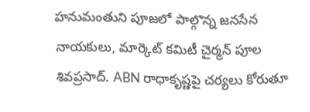హనుమంతుని పూజలో పాల్గొన్న జనసేన నాయకులు, మార్కెట్ కమిటీ చైర్మన్ పూల శివప్రసాద్. ABN రాధాకృష్ణపై చర్యలు కోరుతూ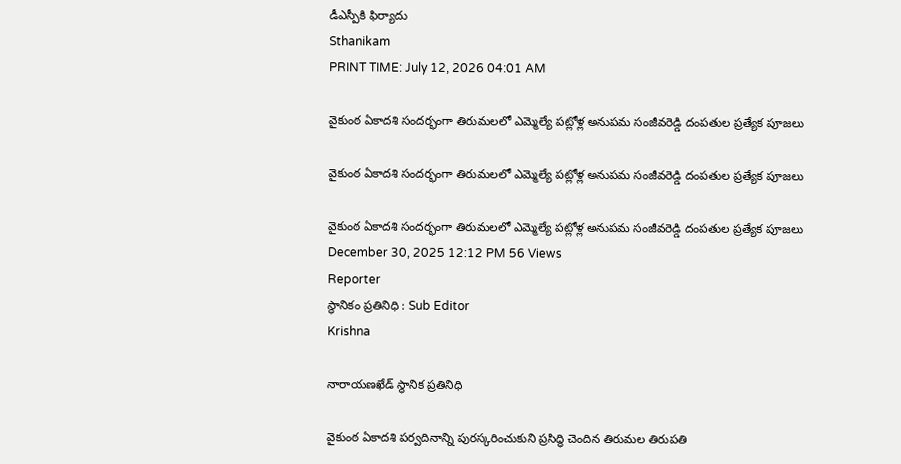డీఎస్పీకి ఫిర్యాదు
Sthanikam
PRINT TIME: July 12, 2026 04:01 AM

వైకుంఠ ఏకాదశి సందర్భంగా తిరుమలలో ఎమ్మెల్యే పట్లోళ్ల అనుపమ సంజీవరెడ్డి దంపతుల ప్రత్యేక పూజలు

వైకుంఠ ఏకాదశి సందర్భంగా తిరుమలలో ఎమ్మెల్యే పట్లోళ్ల అనుపమ సంజీవరెడ్డి దంపతుల ప్రత్యేక పూజలు

వైకుంఠ ఏకాదశి సందర్భంగా తిరుమలలో ఎమ్మెల్యే పట్లోళ్ల అనుపమ సంజీవరెడ్డి దంపతుల ప్రత్యేక పూజలు
December 30, 2025 12:12 PM 56 Views
Reporter
స్థానికం ప్రతినిధి : Sub Editor
Krishna

నారాయణఖేడ్ స్థానిక ప్రతినిధి

వైకుంఠ ఏకాదశి పర్వదినాన్ని పురస్కరించుకుని ప్రసిద్ధి చెందిన తిరుమల తిరుపతి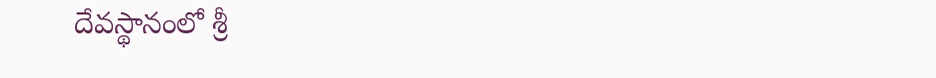దేవస్థానంలో శ్రీ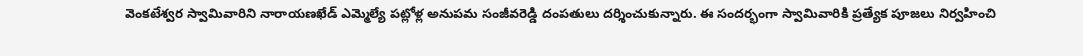వెంకటేశ్వర స్వామివారిని నారాయణఖేడ్ ఎమ్మెల్యే పట్లోళ్ల అనుపమ సంజీవరెడ్డి దంపతులు దర్శించుకున్నారు. ఈ సందర్భంగా స్వామివారికి ప్రత్యేక పూజలు నిర్వహించి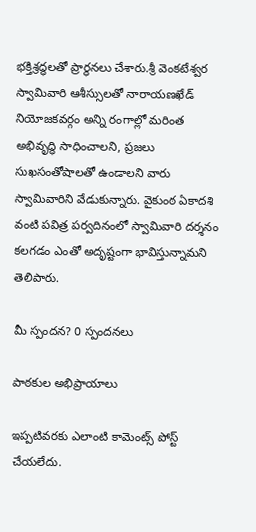భక్తిశ్రద్ధలతో ప్రార్థనలు చేశారు.శ్రీ వెంకటేశ్వర స్వామివారి ఆశీస్సులతో నారాయణఖేడ్ నియోజకవర్గం అన్ని రంగాల్లో మరింత అభివృద్ధి సాధించాలని, ప్రజలు సుఖసంతోషాలతో ఉండాలని వారు స్వామివారిని వేడుకున్నారు. వైకుంఠ ఏకాదశి వంటి పవిత్ర పర్వదినంలో స్వామివారి దర్శనం కలగడం ఎంతో అదృష్టంగా భావిస్తున్నామని తెలిపారు.

మీ స్పందన? 0 స్పందనలు

పాఠకుల అభిప్రాయాలు

ఇప్పటివరకు ఎలాంటి కామెంట్స్ పోస్ట్ చేయలేదు.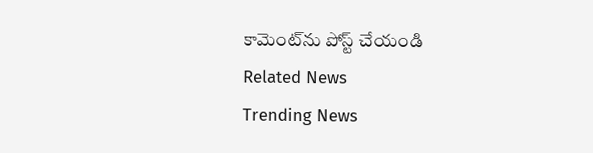కామెంట్‌ను పోస్ట్ చేయండి
Related News
Trending News